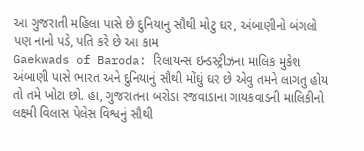આ ગુજરાતી મહિલા પાસે છે દુનિયાનુ સૌથી મોટુ ઘર, અંબાણીનો બંગલો પણ નાનો પડે, પતિ કરે છે આ કામ
Gaekwads of Baroda: રિલાયન્સ ઇન્ડસ્ટ્રીઝના માલિક મુકેશ અંબાણી પાસે ભારત અને દુનિયાનું સૌથી મોંઘું ઘર છે એવુ તમને લાગતુ હોય તો તમે ખોટા છો. હા, ગુજરાતના બરોડા રજવાડાના ગાયકવાડની માલિકીનો લક્ષ્મી વિલાસ પેલેસ વિશ્વનું સૌથી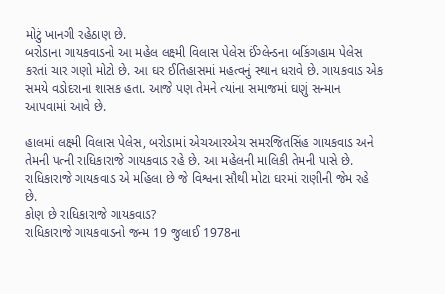મોટું ખાનગી રહેઠાણ છે.
બરોડાના ગાયકવાડનો આ મહેલ લક્ષ્મી વિલાસ પેલેસ ઈંગ્લેન્ડના બકિંગહામ પેલેસ કરતાં ચાર ગણો મોટો છે. આ ઘર ઈતિહાસમાં મહત્વનું સ્થાન ધરાવે છે. ગાયકવાડ એક સમયે વડોદરાના શાસક હતા. આજે પણ તેમને ત્યાંના સમાજમાં ઘણું સન્માન આપવામાં આવે છે.

હાલમાં લક્ષ્મી વિલાસ પેલેસ, બરોડામાં એચઆરએચ સમરજિતસિંહ ગાયકવાડ અને તેમની પત્ની રાધિકારાજે ગાયકવાડ રહે છે. આ મહેલની માલિકી તેમની પાસે છે. રાધિકારાજે ગાયકવાડ એ મહિલા છે જે વિશ્વના સૌથી મોટા ઘરમાં રાણીની જેમ રહે છે.
કોણ છે રાધિકારાજે ગાયકવાડ?
રાધિકારાજે ગાયકવાડનો જન્મ 19 જુલાઈ 1978ના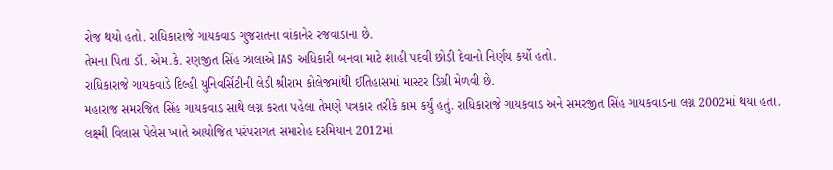રોજ થયો હતો. રાધિકારાજે ગાયકવાડ ગુજરાતના વાંકાનેર રજવાડાના છે.
તેમના પિતા ડૉ. એમ.કે. રણજીત સિંહ ઝાલાએ IAS અધિકારી બનવા માટે શાહી પદવી છોડી દેવાનો નિર્ણય કર્યો હતો.
રાધિકારાજે ગાયકવાડે દિલ્હી યુનિવર્સિટીની લેડી શ્રીરામ કોલેજમાંથી ઈતિહાસમાં માસ્ટર ડિગ્રી મેળવી છે.
મહારાજ સમરજિત સિંહ ગાયકવાડ સાથે લગ્ન કરતા પહેલા તેમણે પત્રકાર તરીકે કામ કર્યું હતું. રાધિકારાજે ગાયકવાડ અને સમરજીત સિંહ ગાયકવાડના લગ્ન 2002માં થયા હતા.
લક્ષ્મી વિલાસ પેલેસ ખાતે આયોજિત પરંપરાગત સમારોહ દરમિયાન 2012માં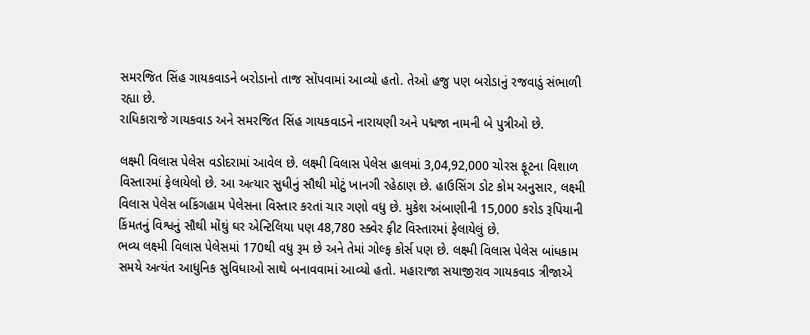સમરજિત સિંહ ગાયકવાડને બરોડાનો તાજ સોંપવામાં આવ્યો હતો. તેઓ હજુ પણ બરોડાનું રજવાડું સંભાળી રહ્યા છે.
રાધિકારાજે ગાયકવાડ અને સમરજિત સિંહ ગાયકવાડને નારાયણી અને પદ્મજા નામની બે પુત્રીઓ છે.

લક્ષ્મી વિલાસ પેલેસ વડોદરામાં આવેલ છે. લક્ષ્મી વિલાસ પેલેસ હાલમાં 3,04,92,000 ચોરસ ફૂટના વિશાળ વિસ્તારમાં ફેલાયેલો છે. આ અત્યાર સુધીનું સૌથી મોટું ખાનગી રહેઠાણ છે. હાઉસિંગ ડોટ કોમ અનુસાર, લક્ષ્મી વિલાસ પેલેસ બકિંગહામ પેલેસના વિસ્તાર કરતાં ચાર ગણો વધુ છે. મુકેશ અંબાણીની 15,000 કરોડ રૂપિયાની કિંમતનું વિશ્વનું સૌથી મોંઘું ઘર એન્ટિલિયા પણ 48,780 સ્ક્વેર ફીટ વિસ્તારમાં ફેલાયેલું છે.
ભવ્ય લક્ષ્મી વિલાસ પેલેસમાં 170થી વધુ રૂમ છે અને તેમાં ગોલ્ફ કોર્સ પણ છે. લક્ષ્મી વિલાસ પેલેસ બાંધકામ સમયે અત્યંત આધુનિક સુવિધાઓ સાથે બનાવવામાં આવ્યો હતો. મહારાજા સયાજીરાવ ગાયકવાડ ત્રીજાએ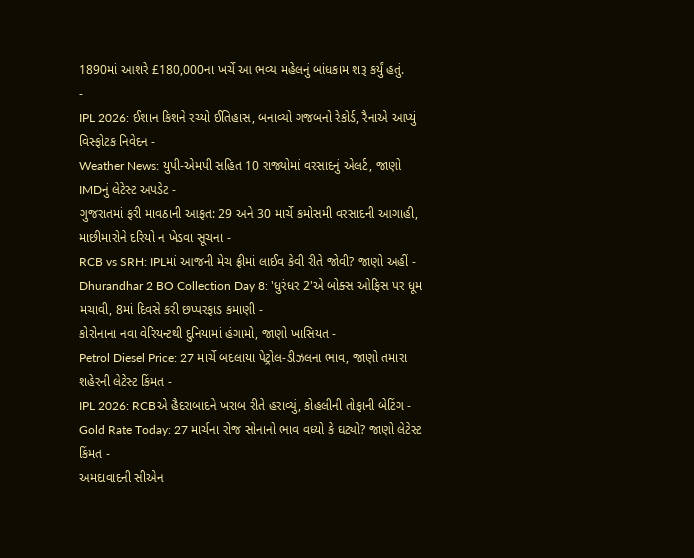1890માં આશરે £180,000ના ખર્ચે આ ભવ્ય મહેલનું બાંધકામ શરૂ કર્યું હતું.
-
IPL 2026: ઈશાન કિશને રચ્યો ઈતિહાસ, બનાવ્યો ગજબનો રેકોર્ડ, રૈનાએ આપ્યું વિસ્ફોટક નિવેદન -
Weather News: યુપી-એમપી સહિત 10 રાજ્યોમાં વરસાદનું એલર્ટ, જાણો IMDનું લેટેસ્ટ અપડેટ -
ગુજરાતમાં ફરી માવઠાની આફત: 29 અને 30 માર્ચે કમોસમી વરસાદની આગાહી, માછીમારોને દરિયો ન ખેડવા સૂચના -
RCB vs SRH: IPLમાં આજની મેચ ફ્રીમાં લાઈવ કેવી રીતે જોવી? જાણો અહીં -
Dhurandhar 2 BO Collection Day 8: 'ધુરંધર 2'એ બોક્સ ઓફિસ પર ધૂમ મચાવી, 8માં દિવસે કરી છપ્પરફાડ કમાણી -
કોરોનાના નવા વેરિયન્ટથી દુનિયામાં હંગામો, જાણો ખાસિયત -
Petrol Diesel Price: 27 માર્ચે બદલાયા પેટ્રોલ-ડીઝલના ભાવ, જાણો તમારા શહેરની લેટેસ્ટ કિંમત -
IPL 2026: RCBએ હૈદરાબાદને ખરાબ રીતે હરાવ્યું, કોહલીની તોફાની બેટિંગ -
Gold Rate Today: 27 માર્ચના રોજ સોનાનો ભાવ વધ્યો કે ઘટ્યો? જાણો લેટેસ્ટ કિંમત -
અમદાવાદની સીએન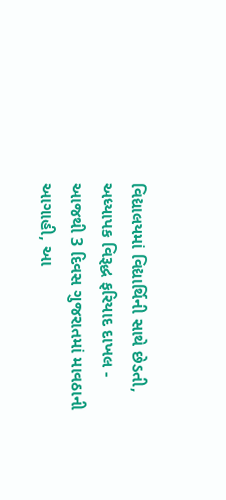વિદ્યાલયમાં વિદ્યાર્થિની સાથે છેડતી, અધ્યાપક વિરૂદ્ધ ફરિયાદ દાખલ -
આજથી 3 દિવસ ગુજરાતમાં માવઠાની આગાહી, આ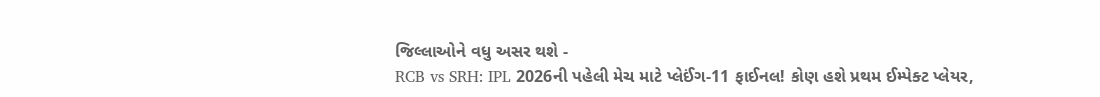જિલ્લાઓને વધુ અસર થશે -
RCB vs SRH: IPL 2026ની પહેલી મેચ માટે પ્લેઈંગ-11 ફાઈનલ! કોણ હશે પ્રથમ ઈમ્પેક્ટ પ્લેયર,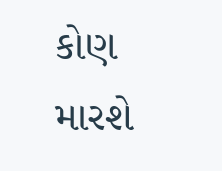કોણ મારશે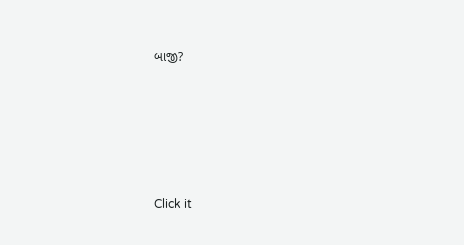બાજી?








Click it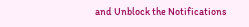and Unblock the Notifications